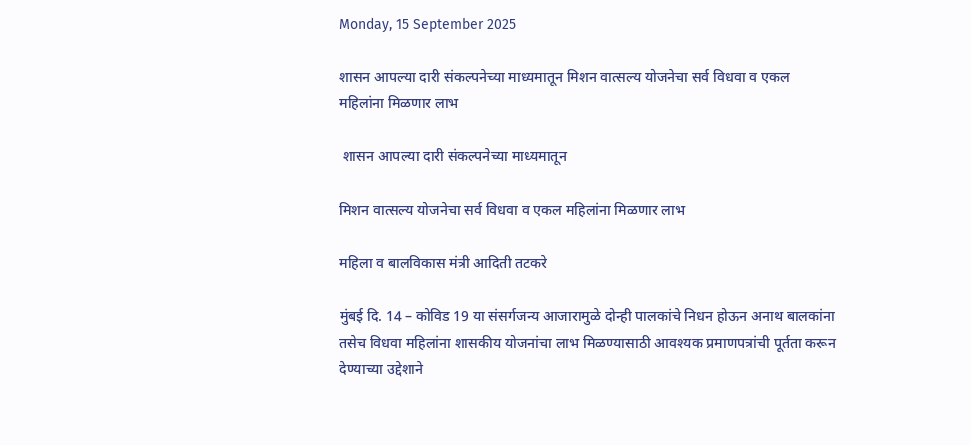Monday, 15 September 2025

शासन आपल्या दारी संकल्पनेच्या माध्यमातून मिशन वात्सल्य योजनेचा सर्व विधवा व एकल महिलांना मिळणार लाभ

 शासन आपल्या दारी संकल्पनेच्या माध्यमातून

मिशन वात्सल्य योजनेचा सर्व विधवा व एकल महिलांना मिळणार लाभ

महिला व बालविकास मंत्री आदिती तटकरे

मुंबई दि. 14 – कोविड 19 या संसर्गजन्य आजारामुळे दोन्ही पालकांचे निधन होऊन अनाथ बालकांना तसेच विधवा महिलांना शासकीय योजनांचा लाभ मिळण्यासाठी आवश्यक प्रमाणपत्रांची पूर्तता करून देण्याच्या उद्देशाने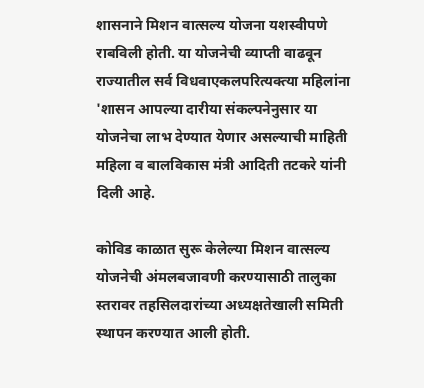शासनाने मिशन वात्सल्य योजना यशस्वीपणे राबविली होती. या योजनेची व्याप्ती वाढवून राज्यातील सर्व विधवाएकलपरित्यक्त्या महिलांना 'शासन आपल्या दारीया संकल्पनेनुसार या योजनेचा लाभ देण्यात येणार असल्याची माहिती महिला व बालविकास मंत्री आदिती तटकरे यांनी दिली आहे.

कोविड काळात सुरू केलेल्या मिशन वात्सल्य योजनेची अंमलबजावणी करण्यासाठी तालुका स्तरावर तहसिलदारांच्या अध्यक्षतेखाली समिती स्थापन करण्यात आली होती.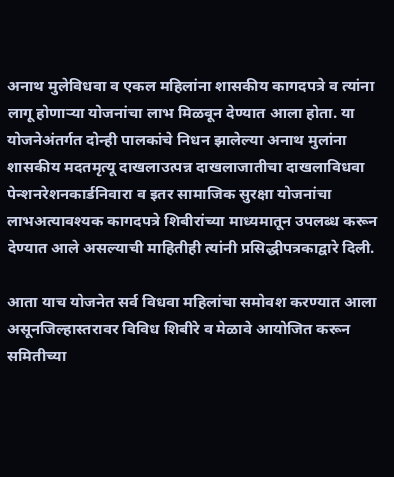अनाथ मुलेविधवा व एकल महिलांना शासकीय कागदपत्रे व त्यांना लागू होणाऱ्या योजनांचा लाभ मिळवून देण्यात आला होता. या योजनेअंतर्गत दोन्ही पालकांचे निधन झालेल्या अनाथ मुलांना शासकीय मदतमृत्यू दाखलाउत्पन्न दाखलाजातीचा दाखलाविधवा पेन्शनरेशनकार्डनिवारा व इतर सामाजिक सुरक्षा योजनांचा लाभअत्यावश्यक कागदपत्रे शिबीरांच्या माध्यमातून उपलब्ध करून देण्यात आले असल्याची माहितीही त्यांनी प्रसिद्धीपत्रकाद्वारे दिली.

आता याच योजनेत सर्व विधवा महिलांचा समोवश करण्यात आला असूनजिल्हास्तरावर विविध शिबीरे व मेळावे आयोजित करून समितीच्या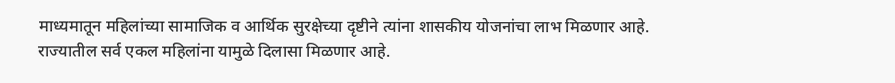माध्यमातून महिलांच्या सामाजिक व आर्थिक सुरक्षेच्या दृष्टीने त्यांना शासकीय योजनांचा लाभ मिळणार आहे. राज्यातील सर्व एकल महिलांना यामुळे दिलासा मिळणार आहे.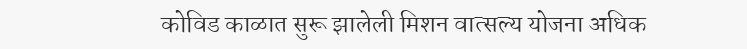कोविड काळात सुरू झालेली मिशन वात्सल्य योजना अधिक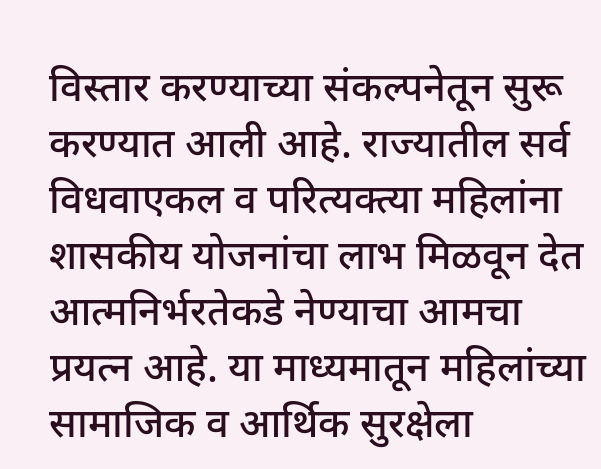विस्तार करण्याच्या संकल्पनेतून सुरू करण्यात आली आहे. राज्यातील सर्व विधवाएकल व परित्यक्त्या महिलांना शासकीय योजनांचा लाभ मिळवून देत आत्मनिर्भरतेकडे नेण्याचा आमचा प्रयत्न आहे. या माध्यमातून महिलांच्या सामाजिक व आर्थिक सुरक्षेला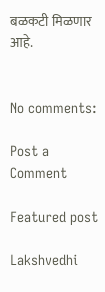बळकटी मिळणार आहे.


No comments:

Post a Comment

Featured post

Lakshvedhi